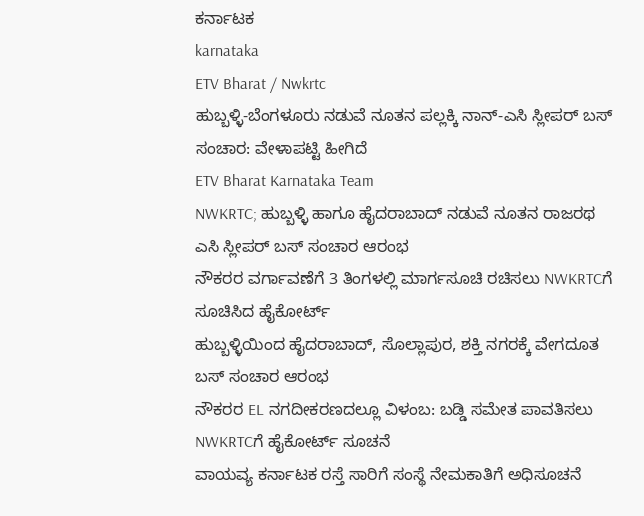ಕರ್ನಾಟಕ
karnataka
ETV Bharat / Nwkrtc
ಹುಬ್ಬಳ್ಳಿ-ಬೆಂಗಳೂರು ನಡುವೆ ನೂತನ ಪಲ್ಲಕ್ಕಿ ನಾನ್-ಎಸಿ ಸ್ಲೀಪರ್ ಬಸ್ ಸಂಚಾರ: ವೇಳಾಪಟ್ಟಿ ಹೀಗಿದೆ
ETV Bharat Karnataka Team
NWKRTC; ಹುಬ್ಬಳ್ಳಿ ಹಾಗೂ ಹೈದರಾಬಾದ್ ನಡುವೆ ನೂತನ ರಾಜರಥ ಎಸಿ ಸ್ಲೀಪರ್ ಬಸ್ ಸಂಚಾರ ಆರಂಭ
ನೌಕರರ ವರ್ಗಾವಣೆಗೆ 3 ತಿಂಗಳಲ್ಲಿ ಮಾರ್ಗಸೂಚಿ ರಚಿಸಲು NWKRTCಗೆ ಸೂಚಿಸಿದ ಹೈಕೋರ್ಟ್
ಹುಬ್ಬಳ್ಳಿಯಿಂದ ಹೈದರಾಬಾದ್, ಸೊಲ್ಲಾಪುರ, ಶಕ್ತಿ ನಗರಕ್ಕೆ ವೇಗದೂತ ಬಸ್ ಸಂಚಾರ ಆರಂಭ
ನೌಕರರ EL ನಗದೀಕರಣದಲ್ಲೂ ವಿಳಂಬ: ಬಡ್ಡಿ ಸಮೇತ ಪಾವತಿಸಲು NWKRTCಗೆ ಹೈಕೋರ್ಟ್ ಸೂಚನೆ
ವಾಯವ್ಯ ಕರ್ನಾಟಕ ರಸ್ತೆ ಸಾರಿಗೆ ಸಂಸ್ಥೆ ನೇಮಕಾತಿಗೆ ಅಧಿಸೂಚನೆ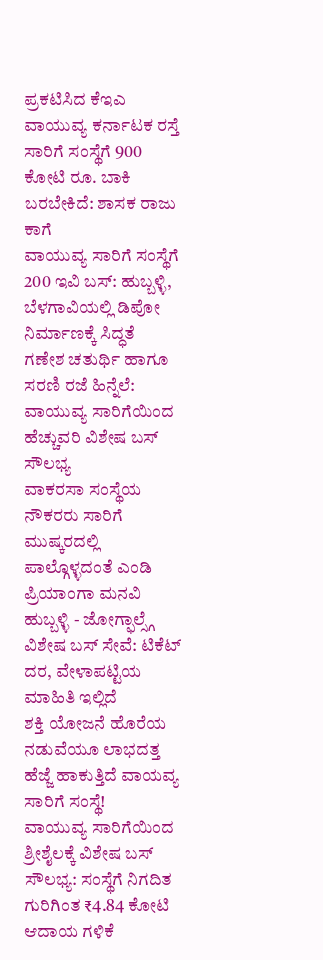ಪ್ರಕಟಿಸಿದ ಕೆಇಎ
ವಾಯುವ್ಯ ಕರ್ನಾಟಕ ರಸ್ತೆ ಸಾರಿಗೆ ಸಂಸ್ಥೆಗೆ 900 ಕೋಟಿ ರೂ. ಬಾಕಿ ಬರಬೇಕಿದೆ: ಶಾಸಕ ರಾಜು ಕಾಗೆ
ವಾಯುವ್ಯ ಸಾರಿಗೆ ಸಂಸ್ಥೆಗೆ 200 ಇವಿ ಬಸ್: ಹುಬ್ಬಳ್ಳಿ, ಬೆಳಗಾವಿಯಲ್ಲಿ ಡಿಪೋ ನಿರ್ಮಾಣಕ್ಕೆ ಸಿದ್ಧತೆ
ಗಣೇಶ ಚತುರ್ಥಿ ಹಾಗೂ ಸರಣಿ ರಜೆ ಹಿನ್ನೆಲೆ: ವಾಯುವ್ಯ ಸಾರಿಗೆಯಿಂದ ಹೆಚ್ಚುವರಿ ವಿಶೇಷ ಬಸ್ ಸೌಲಭ್ಯ
ವಾಕರಸಾ ಸಂಸ್ಥೆಯ ನೌಕರರು ಸಾರಿಗೆ ಮುಷ್ಕರದಲ್ಲಿ ಪಾಲ್ಗೊಳ್ಳದಂತೆ ಎಂಡಿ ಪ್ರಿಯಾಂಗಾ ಮನವಿ
ಹುಬ್ಬಳ್ಳಿ - ಜೋಗ್ಫಾಲ್ಸ್ಗೆ ವಿಶೇಷ ಬಸ್ ಸೇವೆ: ಟಿಕೆಟ್ ದರ, ವೇಳಾಪಟ್ಟಿಯ ಮಾಹಿತಿ ಇಲ್ಲಿದೆ
ಶಕ್ತಿ ಯೋಜನೆ ಹೊರೆಯ ನಡುವೆಯೂ ಲಾಭದತ್ತ ಹೆಜ್ಜೆ ಹಾಕುತ್ತಿದೆ ವಾಯವ್ಯ ಸಾರಿಗೆ ಸಂಸ್ಥೆ!
ವಾಯುವ್ಯ ಸಾರಿಗೆಯಿಂದ ಶ್ರೀಶೈಲಕ್ಕೆ ವಿಶೇಷ ಬಸ್ ಸೌಲಭ್ಯ: ಸಂಸ್ಥೆಗೆ ನಿಗದಿತ ಗುರಿಗಿಂತ ₹4.84 ಕೋಟಿ ಆದಾಯ ಗಳಿಕೆ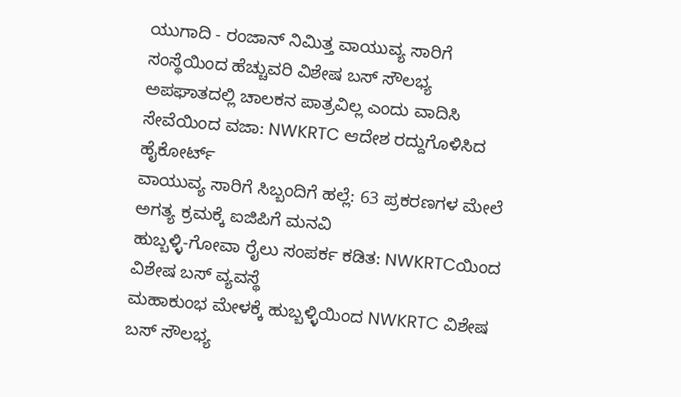ಯುಗಾದಿ - ರಂಜಾನ್ ನಿಮಿತ್ತ ವಾಯುವ್ಯ ಸಾರಿಗೆ ಸಂಸ್ಥೆಯಿಂದ ಹೆಚ್ಚುವರಿ ವಿಶೇಷ ಬಸ್ ಸೌಲಭ್ಯ
ಅಪಘಾತದಲ್ಲಿ ಚಾಲಕನ ಪಾತ್ರವಿಲ್ಲ ಎಂದು ವಾದಿಸಿ ಸೇವೆಯಿಂದ ವಜಾ: NWKRTC ಆದೇಶ ರದ್ದುಗೊಳಿಸಿದ ಹೈಕೋರ್ಟ್
ವಾಯುವ್ಯ ಸಾರಿಗೆ ಸಿಬ್ಬಂದಿಗೆ ಹಲ್ಲೆ: 63 ಪ್ರಕರಣಗಳ ಮೇಲೆ ಅಗತ್ಯ ಕ್ರಮಕ್ಕೆ ಐಜಿಪಿಗೆ ಮನವಿ
ಹುಬ್ಬಳ್ಳಿ-ಗೋವಾ ರೈಲು ಸಂಪರ್ಕ ಕಡಿತ: NWKRTCಯಿಂದ ವಿಶೇಷ ಬಸ್ ವ್ಯವಸ್ಥೆ
ಮಹಾಕುಂಭ ಮೇಳಕ್ಕೆ ಹುಬ್ಬಳ್ಳಿಯಿಂದ NWKRTC ವಿಶೇಷ ಬಸ್ ಸೌಲಭ್ಯ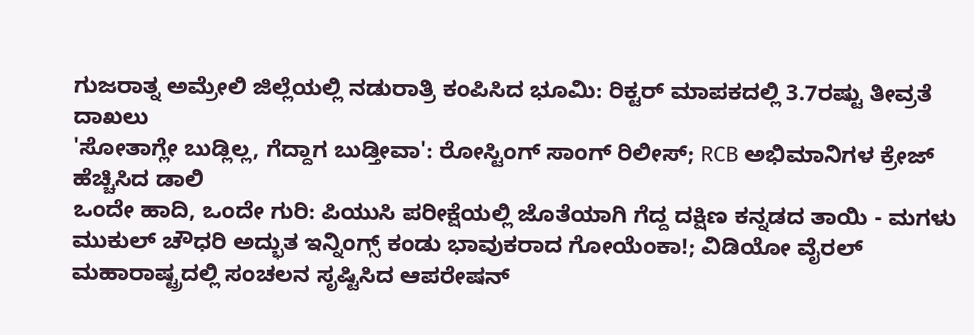ಗುಜರಾತ್ನ ಅಮ್ರೇಲಿ ಜಿಲ್ಲೆಯಲ್ಲಿ ನಡುರಾತ್ರಿ ಕಂಪಿಸಿದ ಭೂಮಿ: ರಿಕ್ಟರ್ ಮಾಪಕದಲ್ಲಿ 3.7ರಷ್ಟು ತೀವ್ರತೆ ದಾಖಲು
'ಸೋತಾಗ್ಲೇ ಬುಡ್ಲಿಲ್ಲ, ಗೆದ್ದಾಗ ಬುಡ್ತೀವಾ': ರೋಸ್ಟಿಂಗ್ ಸಾಂಗ್ ರಿಲೀಸ್; RCB ಅಭಿಮಾನಿಗಳ ಕ್ರೇಜ್ ಹೆಚ್ಚಿಸಿದ ಡಾಲಿ
ಒಂದೇ ಹಾದಿ, ಒಂದೇ ಗುರಿ: ಪಿಯುಸಿ ಪರೀಕ್ಷೆಯಲ್ಲಿ ಜೊತೆಯಾಗಿ ಗೆದ್ದ ದಕ್ಷಿಣ ಕನ್ನಡದ ತಾಯಿ - ಮಗಳು
ಮುಕುಲ್ ಚೌಧರಿ ಅದ್ಭುತ ಇನ್ನಿಂಗ್ಸ್ ಕಂಡು ಭಾವುಕರಾದ ಗೋಯೆಂಕಾ!; ವಿಡಿಯೋ ವೈರಲ್
ಮಹಾರಾಷ್ಟ್ರದಲ್ಲಿ ಸಂಚಲನ ಸೃಷ್ಟಿಸಿದ ಆಪರೇಷನ್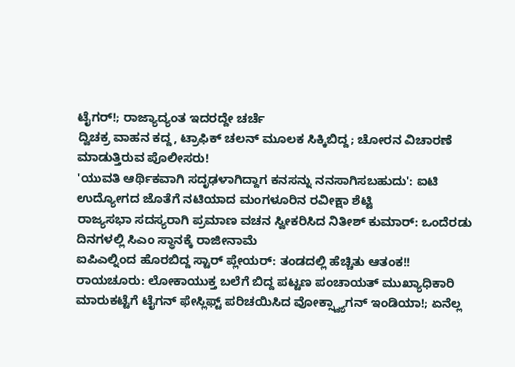ಟೈಗರ್!; ರಾಜ್ಯಾದ್ಯಂತ ಇದರದ್ದೇ ಚರ್ಚೆ
ದ್ವಿಚಕ್ರ ವಾಹನ ಕದ್ದ, ಟ್ರಾಫಿಕ್ ಚಲನ್ ಮೂಲಕ ಸಿಕ್ಕಿಬಿದ್ದ; ಚೋರನ ವಿಚಾರಣೆ ಮಾಡುತ್ತಿರುವ ಪೊಲೀಸರು!
'ಯುವತಿ ಆರ್ಥಿಕವಾಗಿ ಸದೃಢಳಾಗಿದ್ದಾಗ ಕನಸನ್ನು ನನಸಾಗಿಸಬಹುದು': ಐಟಿ ಉದ್ಯೋಗದ ಜೊತೆಗೆ ನಟಿಯಾದ ಮಂಗಳೂರಿನ ರವೀಕ್ಷಾ ಶೆಟ್ಟಿ
ರಾಜ್ಯಸಭಾ ಸದಸ್ಯರಾಗಿ ಪ್ರಮಾಣ ವಚನ ಸ್ವೀಕರಿಸಿದ ನಿತೀಶ್ ಕುಮಾರ್: ಒಂದೆರಡು ದಿನಗಳಲ್ಲಿ ಸಿಎಂ ಸ್ಥಾನಕ್ಕೆ ರಾಜೀನಾಮೆ
ಐಪಿಎಲ್ನಿಂದ ಹೊರಬಿದ್ದ ಸ್ಟಾರ್ ಪ್ಲೇಯರ್: ತಂಡದಲ್ಲಿ ಹೆಚ್ಚಿತು ಆತಂಕ!!
ರಾಯಚೂರು: ಲೋಕಾಯುಕ್ತ ಬಲೆಗೆ ಬಿದ್ದ ಪಟ್ಟಣ ಪಂಚಾಯತ್ ಮುಖ್ಯಾಧಿಕಾರಿ
ಮಾರುಕಟ್ಟೆಗೆ ಟೈಗನ್ ಫೇಸ್ಲಿಫ್ಟ್ ಪರಿಚಯಿಸಿದ ವೋಕ್ಸ್ವ್ಯಾಗನ್ ಇಂಡಿಯಾ!; ಏನೆಲ್ಲ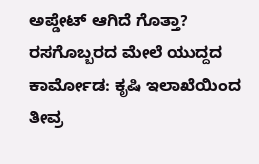ಅಪ್ಡೇಟ್ ಆಗಿದೆ ಗೊತ್ತಾ?
ರಸಗೊಬ್ಬರದ ಮೇಲೆ ಯುದ್ದದ ಕಾರ್ಮೋಡ: ಕೃಷಿ ಇಲಾಖೆಯಿಂದ ತೀವ್ರ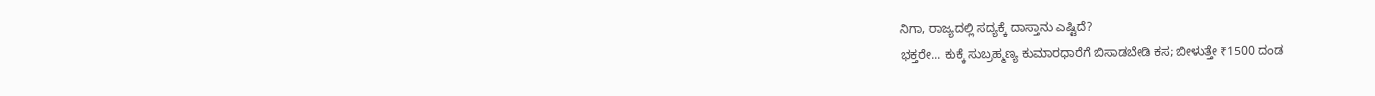ನಿಗಾ, ರಾಜ್ಯದಲ್ಲಿ ಸದ್ಯಕ್ಕೆ ದಾಸ್ತಾನು ಎಷ್ಟಿದೆ?
ಭಕ್ತರೇ... ಕುಕ್ಕೆ ಸುಬ್ರಹ್ಮಣ್ಯ ಕುಮಾರಧಾರೆಗೆ ಬಿಸಾಡಬೇಡಿ ಕಸ; ಬೀಳುತ್ತೇ ₹1500 ದಂಡ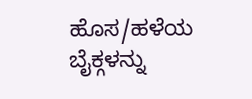ಹೊಸ/ಹಳೆಯ ಬೈಕ್ಗಳನ್ನು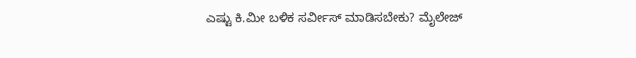ಎಷ್ಟು ಕಿ.ಮೀ ಬಳಿಕ ಸರ್ವೀಸ್ ಮಾಡಿಸಬೇಕು? ಮೈಲೇಜ್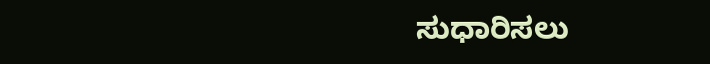ಸುಧಾರಿಸಲು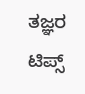ತಜ್ಞರ ಟಿಪ್ಸ್